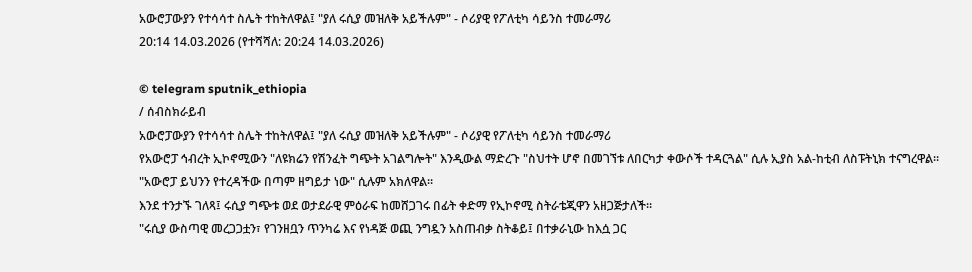አውሮፓውያን የተሳሳተ ስሌት ተከትለዋል፤ "ያለ ሩሲያ መዝለቅ አይችሉም" - ሶሪያዊ የፖለቲካ ሳይንስ ተመራማሪ
20:14 14.03.2026 (የተሻሻለ: 20:24 14.03.2026)

© telegram sputnik_ethiopia
/ ሰብስክራይብ
አውሮፓውያን የተሳሳተ ስሌት ተከትለዋል፤ "ያለ ሩሲያ መዝለቅ አይችሉም" - ሶሪያዊ የፖለቲካ ሳይንስ ተመራማሪ
የአውሮፓ ኅብረት ኢኮኖሚውን "ለዩክሬን የሽንፈት ግጭት አገልግሎት" እንዲውል ማድረጉ "ስህተት ሆኖ በመገኘቱ ለበርካታ ቀውሶች ተዳርጓል" ሲሉ ኢያስ አል-ከቲብ ለስፑትኒክ ተናግረዋል።
"አውሮፓ ይህንን የተረዳችው በጣም ዘግይታ ነው" ሲሉም አክለዋል።
እንደ ተንታኙ ገለጻ፤ ሩሲያ ግጭቱ ወደ ወታደራዊ ምዕራፍ ከመሸጋገሩ በፊት ቀድማ የኢኮኖሚ ስትራቴጂዋን አዘጋጅታለች።
"ሩሲያ ውስጣዊ መረጋጋቷን፣ የገንዘቧን ጥንካሬ እና የነዳጅ ወጪ ንግዷን አስጠብቃ ስትቆይ፤ በተቃራኒው ከእሷ ጋር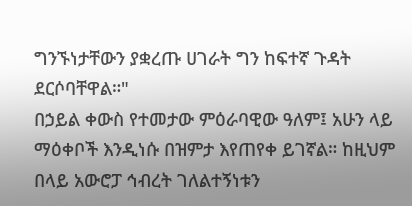ግንኙነታቸውን ያቋረጡ ሀገራት ግን ከፍተኛ ጉዳት ደርሶባቸዋል።"
በኃይል ቀውስ የተመታው ምዕራባዊው ዓለም፤ አሁን ላይ ማዕቀቦች እንዲነሱ በዝምታ እየጠየቀ ይገኛል። ከዚህም በላይ አውሮፓ ኅብረት ገለልተኝነቱን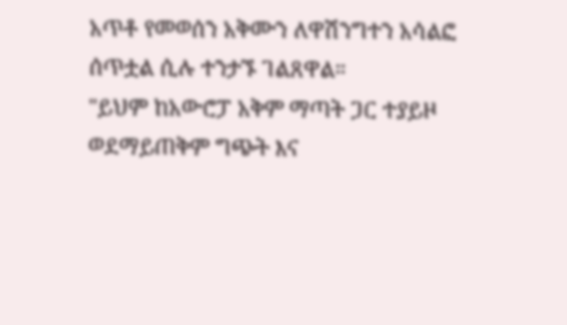አጥቶ የመወሰን አቅሙን ለዋሽንግተን አሳልፎ ሰጥቷል ሲሉ ተንታኙ ገልጸዋል።
"ይህም ከአውሮፓ አቅም ማጣት ጋር ተያይዞ ወደማይጠቅም ግጭት እና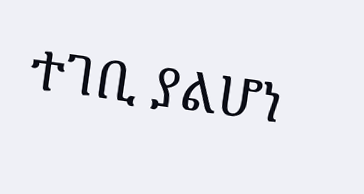ተገቢ ያልሆነ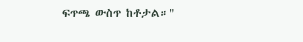ፍጥጫ ውስጥ ከቶታል።"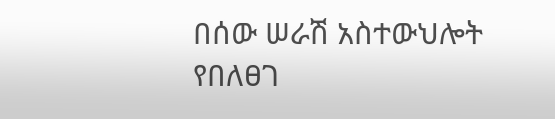በሰው ሠራሽ አስተውህሎት የበለፀገ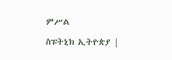ምሥል
ስፑትኒክ ኢትዮጵያ |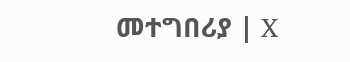መተግበሪያ | X